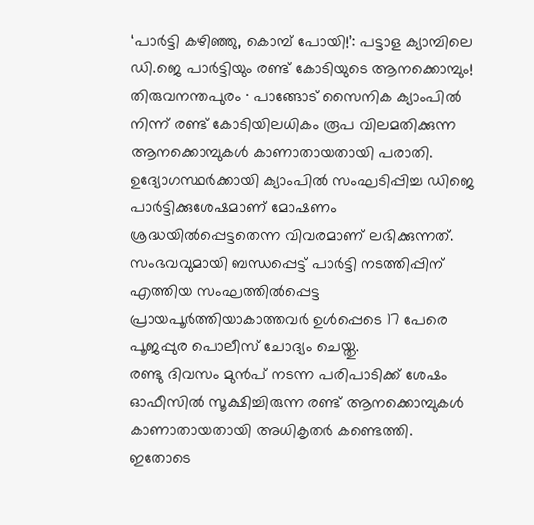‘പാർട്ടി കഴിഞ്ഞു, കൊമ്പ് പോയി!’: പട്ടാള ക്യാമ്പിലെ ഡി.ജെ പാർട്ടിയും രണ്ട് കോടിയുടെ ആനക്കൊമ്പും!
തിരുവനന്തപുരം ∙ പാങ്ങോട് സൈനിക ക്യാംപിൽ നിന്ന് രണ്ട് കോടിയിലധികം രൂപ വിലമതിക്കുന്ന ആനക്കൊമ്പുകൾ കാണാതായതായി പരാതി. ഉദ്യോഗസ്ഥർക്കായി ക്യാംപിൽ സംഘടിപ്പിച്ച ഡിജെ പാർട്ടിക്കുശേഷമാണ് മോഷണം ശ്രദ്ധയിൽപ്പെട്ടതെന്ന വിവരമാണ് ലഭിക്കുന്നത്.
സംഭവവുമായി ബന്ധപ്പെട്ട് പാർട്ടി നടത്തിപ്പിന് എത്തിയ സംഘത്തിൽപ്പെട്ട പ്രായപൂർത്തിയാകാത്തവർ ഉൾപ്പെടെ 17 പേരെ പൂജപ്പുര പൊലീസ് ചോദ്യം ചെയ്തു.
രണ്ടു ദിവസം മുൻപ് നടന്ന പരിപാടിക്ക് ശേഷം ഓഫീസിൽ സൂക്ഷിച്ചിരുന്ന രണ്ട് ആനക്കൊമ്പുകൾ കാണാതായതായി അധികൃതർ കണ്ടെത്തി.
ഇതോടെ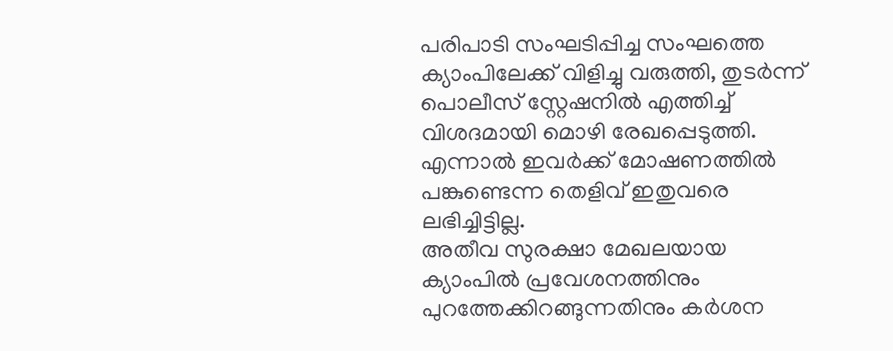പരിപാടി സംഘടിപ്പിച്ച സംഘത്തെ ക്യാംപിലേക്ക് വിളിച്ചു വരുത്തി, തുടർന്ന് പൊലീസ് സ്റ്റേഷനിൽ എത്തിച്ച് വിശദമായി മൊഴി രേഖപ്പെടുത്തി. എന്നാൽ ഇവർക്ക് മോഷണത്തിൽ പങ്കുണ്ടെന്ന തെളിവ് ഇതുവരെ ലഭിച്ചിട്ടില്ല.
അതീവ സുരക്ഷാ മേഖലയായ ക്യാംപിൽ പ്രവേശനത്തിനും പുറത്തേക്കിറങ്ങുന്നതിനും കർശന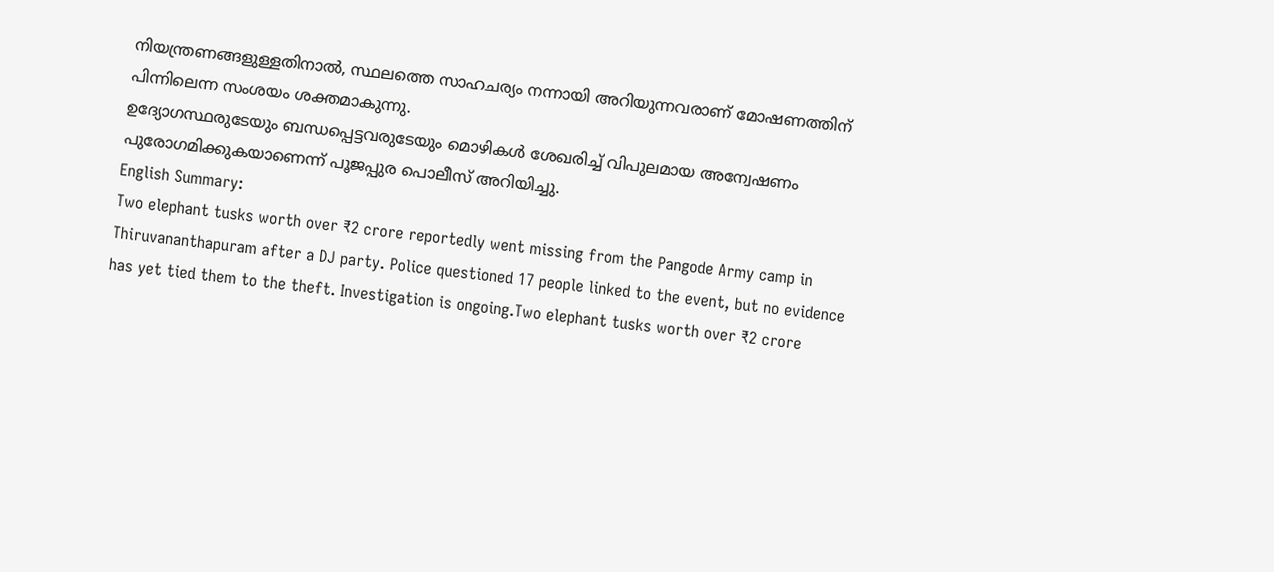നിയന്ത്രണങ്ങളുള്ളതിനാൽ, സ്ഥലത്തെ സാഹചര്യം നന്നായി അറിയുന്നവരാണ് മോഷണത്തിന് പിന്നിലെന്ന സംശയം ശക്തമാകുന്നു.
ഉദ്യോഗസ്ഥരുടേയും ബന്ധപ്പെട്ടവരുടേയും മൊഴികൾ ശേഖരിച്ച് വിപുലമായ അന്വേഷണം പുരോഗമിക്കുകയാണെന്ന് പൂജപ്പുര പൊലീസ് അറിയിച്ചു.
English Summary:
Two elephant tusks worth over ₹2 crore reportedly went missing from the Pangode Army camp in Thiruvananthapuram after a DJ party. Police questioned 17 people linked to the event, but no evidence has yet tied them to the theft. Investigation is ongoing.Two elephant tusks worth over ₹2 crore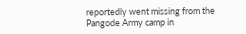reportedly went missing from the Pangode Army camp in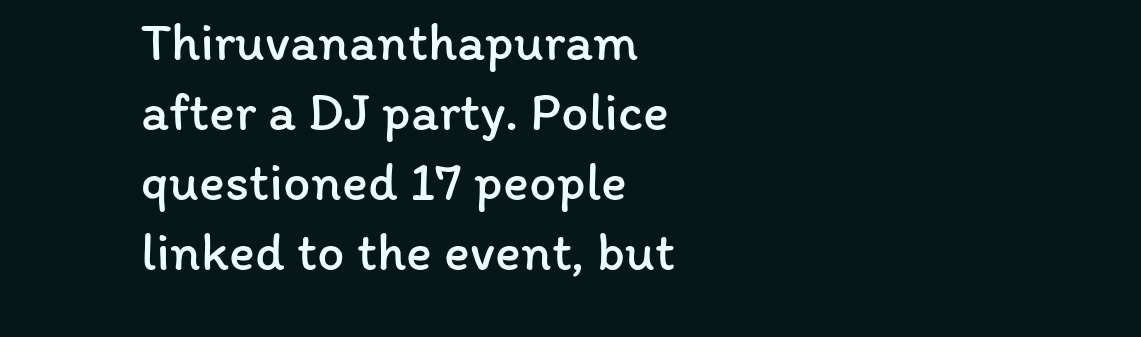Thiruvananthapuram after a DJ party. Police questioned 17 people linked to the event, but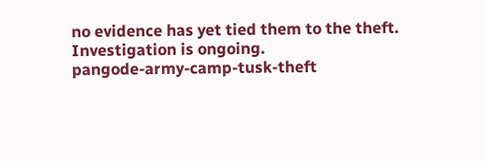no evidence has yet tied them to the theft. Investigation is ongoing.
pangode-army-camp-tusk-theft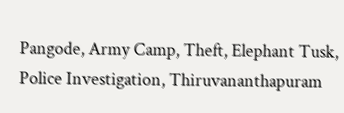Pangode, Army Camp, Theft, Elephant Tusk, Police Investigation, Thiruvananthapuram